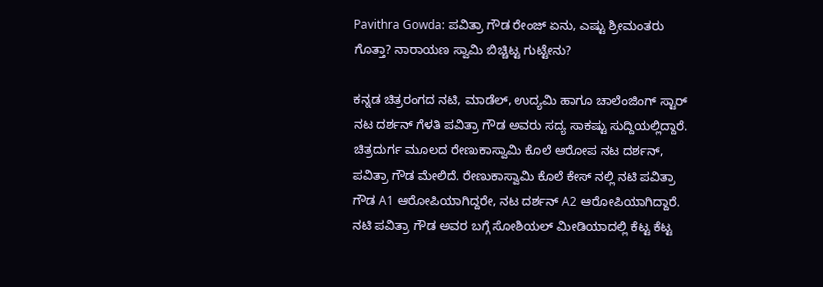Pavithra Gowda: ಪವಿತ್ರಾ ಗೌಡ ರೇಂಜ್‌ ಏನು, ಎಷ್ಟು ಶ್ರೀಮಂತರು ಗೊತ್ತಾ? ನಾರಾಯಣ ಸ್ವಾಮಿ ಬಿಚ್ಚಿಟ್ಟ ಗುಟ್ಟೇನು?

ಕನ್ನಡ ಚಿತ್ರರಂಗದ ನಟಿ, ಮಾಡೆಲ್‌, ಉದ್ಯಮಿ ಹಾಗೂ ಚಾಲೆಂಜಿಂಗ್ ಸ್ಟಾರ್ ನಟ ದರ್ಶನ್‌ ಗೆಳತಿ ಪವಿತ್ರಾ ಗೌಡ ಅವರು ಸದ್ಯ ಸಾಕಷ್ಟು ಸುದ್ದಿಯಲ್ಲಿದ್ದಾರೆ. ಚಿತ್ರದುರ್ಗ ಮೂಲದ ರೇಣುಕಾಸ್ವಾಮಿ ಕೊಲೆ ಆರೋಪ ನಟ ದರ್ಶನ್‌, ಪವಿತ್ರಾ ಗೌಡ ಮೇಲಿದೆ. ರೇಣುಕಾಸ್ವಾಮಿ ಕೊಲೆ ಕೇಸ್‌ ನಲ್ಲಿ ನಟಿ ಪವಿತ್ರಾ ಗೌಡ A1 ಆರೋಪಿಯಾಗಿದ್ದರೇ, ನಟ ದರ್ಶನ್‌ A2 ಆರೋಪಿಯಾಗಿದ್ದಾರೆ. ನಟಿ ಪವಿತ್ರಾ ಗೌಡ ಅವರ ಬಗ್ಗೆ ಸೋಶಿಯಲ್‌ ಮೀಡಿಯಾದಲ್ಲಿ ಕೆಟ್ಟ ಕೆಟ್ಟ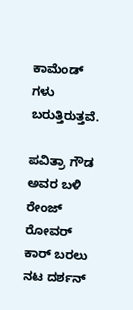ಕಾಮೆಂಡ್‌ ಗಳು ಬರುತ್ತಿರುತ್ತವೆ.

ಪವಿತ್ರಾ ಗೌಡ ಅವರ ಬಳಿ ರೇಂಜ್‌ ರೋವರ್‌ ಕಾರ್‌ ಬರಲು ನಟ ದರ್ಶನ್‌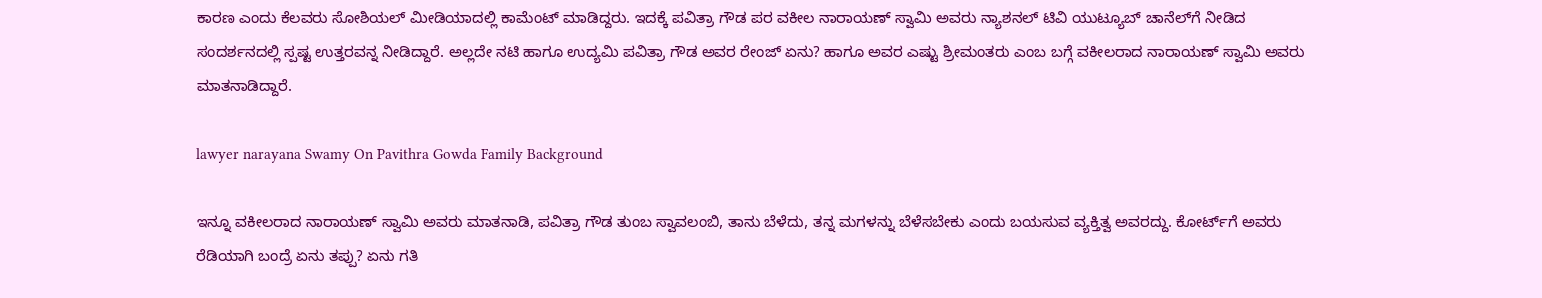ಕಾರಣ ಎಂದು ಕೆಲವರು ಸೋಶಿಯಲ್‌ ಮೀಡಿಯಾದಲ್ಲಿ ಕಾಮೆಂಟ್‌ ಮಾಡಿದ್ದರು. ಇದಕ್ಕೆ ಪವಿತ್ರಾ ಗೌಡ ಪರ ವಕೀಲ ನಾರಾಯಣ್‌ ಸ್ವಾಮಿ ಅವರು ನ್ಯಾಶನಲ್ ಟಿವಿ ಯುಟ್ಯೂಬ್‌ ಚಾನೆಲ್‌ಗೆ ನೀಡಿದ ಸಂದರ್ಶನದಲ್ಲಿ ಸ್ಪಷ್ಟ ಉತ್ತರವನ್ನ ನೀಡಿದ್ದಾರೆ. ಅಲ್ಲದೇ ನಟಿ ಹಾಗೂ ಉದ್ಯಮಿ ಪವಿತ್ರಾ ಗೌಡ ಅವರ ರೇಂಜ್‌ ಏನು? ಹಾಗೂ ಅವರ ಎಷ್ಟು ಶ್ರೀಮಂತರು ಎಂಬ ಬಗ್ಗೆ ವಕೀಲರಾದ ನಾರಾಯಣ್‌ ಸ್ವಾಮಿ ಅವರು ಮಾತನಾಡಿದ್ದಾರೆ.

lawyer narayana Swamy On Pavithra Gowda Family Background

ಇನ್ನೂ ವಕೀಲರಾದ ನಾರಾಯಣ್‌ ಸ್ವಾಮಿ ಅವರು ಮಾತನಾಡಿ, ಪವಿತ್ರಾ ಗೌಡ ತುಂಬ ಸ್ವಾವಲಂಬಿ, ತಾನು ಬೆಳೆದು, ತನ್ನ ಮಗಳನ್ನು ಬೆಳೆಸಬೇಕು ಎಂದು ಬಯಸುವ ವ್ಯಕ್ತಿತ್ವ ಅವರದ್ದು. ಕೋರ್ಟ್‌ಗೆ ಅವರು ರೆಡಿಯಾಗಿ ಬಂದ್ರೆ ಏನು ತಪ್ಪು? ಏನು ಗತಿ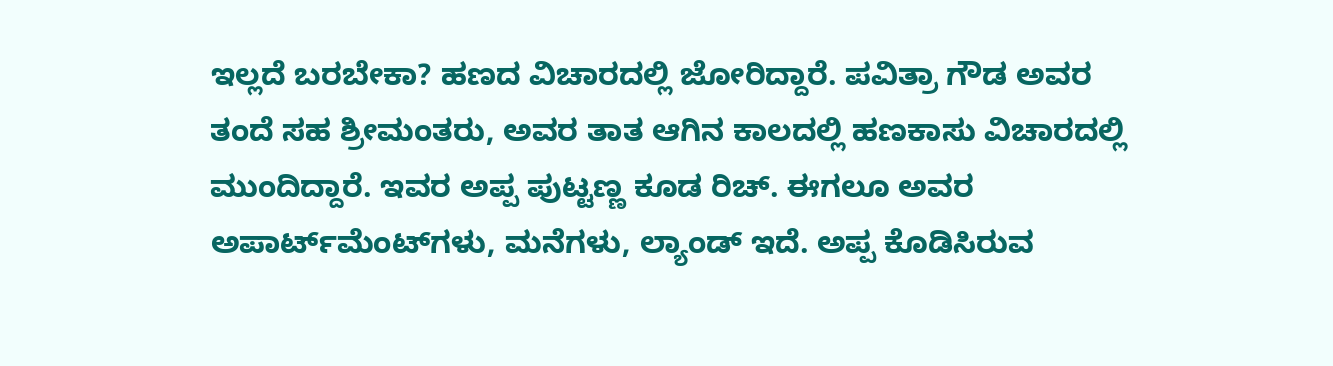ಇಲ್ಲದೆ ಬರಬೇಕಾ? ಹಣದ ವಿಚಾರದಲ್ಲಿ ಜೋರಿದ್ದಾರೆ. ಪವಿತ್ರಾ ಗೌಡ ಅವರ ತಂದೆ ಸಹ ಶ್ರೀಮಂತರು, ಅವರ ತಾತ ಆಗಿನ ಕಾಲದಲ್ಲಿ ಹಣಕಾಸು ವಿಚಾರದಲ್ಲಿ ಮುಂದಿದ್ದಾರೆ. ಇವರ ಅಪ್ಪ ಪುಟ್ಟಣ್ಣ ಕೂಡ ರಿಚ್. ಈಗಲೂ ಅವರ ಅಪಾರ್ಟ್‌ಮೆಂಟ್‌ಗಳು, ಮನೆಗಳು, ಲ್ಯಾಂಡ್‌ ಇದೆ. ಅಪ್ಪ ಕೊಡಿಸಿರುವ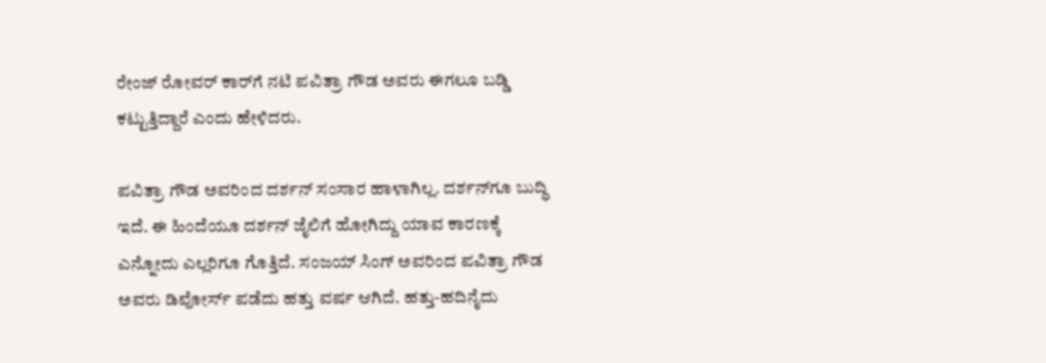ರೇಂಜ್‌ ರೋವರ್‌ ಕಾರ್‌ಗೆ ನಟಿ ಪವಿತ್ರಾ ಗೌಡ ಅವರು ಈಗಲೂ ಬಡ್ಡಿ ಕಟ್ಟುತ್ತಿದ್ದಾರೆ ಎಂದು ಹೇಳಿದರು.

ಪವಿತ್ರಾ ಗೌಡ ಅವರಿಂದ ದರ್ಶನ್‌ ಸಂಸಾರ ಹಾಳಾಗಿಲ್ಲ. ದರ್ಶನ್‌ಗೂ ಬುದ್ಧಿ ಇದೆ. ಈ ಹಿಂದೆಯೂ ದರ್ಶನ್‌ ಜೈಲಿಗೆ ಹೋಗಿದ್ದು ಯಾವ ಕಾರಣಕ್ಕೆ ಎನ್ನೋದು ಎಲ್ಲರಿಗೂ ಗೊತ್ತಿದೆ. ಸಂಜಯ್‌ ಸಿಂಗ್‌ ಅವರಿಂದ ಪವಿತ್ರಾ ಗೌಡ ಅವರು ಡಿವೋರ್ಸ್‌ ಪಡೆದು ಹತ್ತು ವರ್ಷ ಆಗಿದೆ. ಹತ್ತು-ಹದಿನೈದು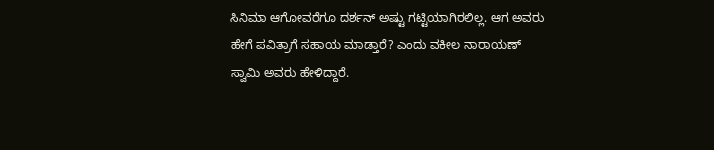ಸಿನಿಮಾ ಆಗೋವರೆಗೂ ದರ್ಶನ್‌ ಅಷ್ಟು ಗಟ್ಟಿಯಾಗಿರಲಿಲ್ಲ. ಆಗ ಅವರು ಹೇಗೆ ಪವಿತ್ರಾಗೆ ಸಹಾಯ ಮಾಡ್ತಾರೆ? ಎಂದು ವಕೀಲ ನಾರಾಯಣ್‌ ಸ್ವಾಮಿ ಅವರು ಹೇಳಿದ್ದಾರೆ.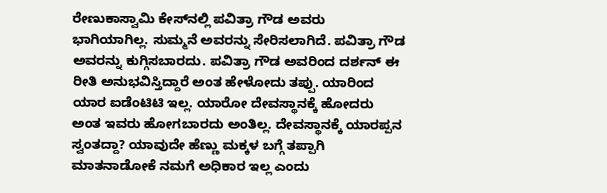ರೇಣುಕಾಸ್ವಾಮಿ ಕೇಸ್‌ನಲ್ಲಿ ಪವಿತ್ರಾ ಗೌಡ ಅವರು ಭಾಗಿಯಾಗಿಲ್ಲ. ಸುಮ್ಮನೆ ಅವರನ್ನು ಸೇರಿಸಲಾಗಿದೆ. ಪವಿತ್ರಾ ಗೌಡ ಅವರನ್ನು ಕುಗ್ಗಿಸಬಾರದು. ಪವಿತ್ರಾ ಗೌಡ ಅವರಿಂದ ದರ್ಶನ್‌ ಈ ರೀತಿ ಅನುಭವಿಸ್ತಿದ್ದಾರೆ ಅಂತ ಹೇಳೋದು ತಪ್ಪು. ಯಾರಿಂದ ಯಾರ ಐಡೆಂಟಿಟಿ ಇಲ್ಲ. ಯಾರೋ ದೇವಸ್ಥಾನಕ್ಕೆ ಹೋದರು ಅಂತ ಇವರು ಹೋಗಬಾರದು ಅಂತಿಲ್ಲ. ದೇವಸ್ಥಾನಕ್ಕೆ ಯಾರಪ್ಪನ ಸ್ವಂತದ್ದಾ? ಯಾವುದೇ ಹೆಣ್ಣು ಮಕ್ಕಳ ಬಗ್ಗೆ ತಪ್ಪಾಗಿ ಮಾತನಾಡೋಕೆ ನಮಗೆ ಅಧಿಕಾರ ಇಲ್ಲ ಎಂದು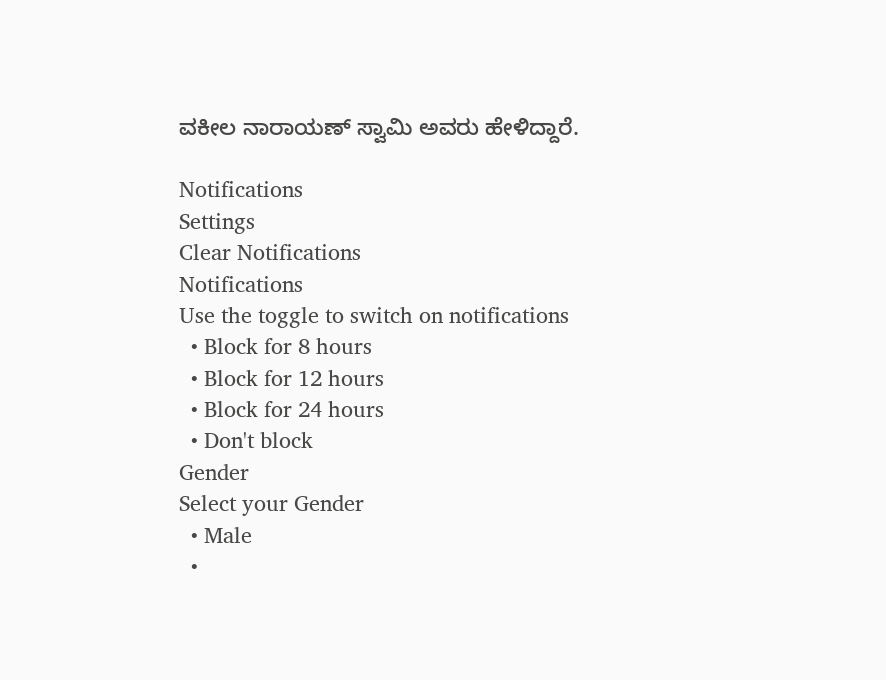ವಕೀಲ ನಾರಾಯಣ್‌ ಸ್ವಾಮಿ ಅವರು ಹೇಳಿದ್ದಾರೆ.

Notifications
Settings
Clear Notifications
Notifications
Use the toggle to switch on notifications
  • Block for 8 hours
  • Block for 12 hours
  • Block for 24 hours
  • Don't block
Gender
Select your Gender
  • Male
  •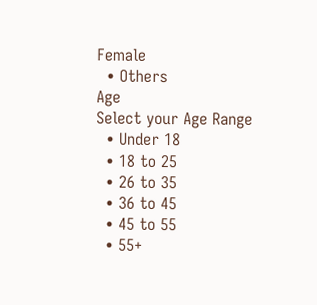Female
  • Others
Age
Select your Age Range
  • Under 18
  • 18 to 25
  • 26 to 35
  • 36 to 45
  • 45 to 55
  • 55+